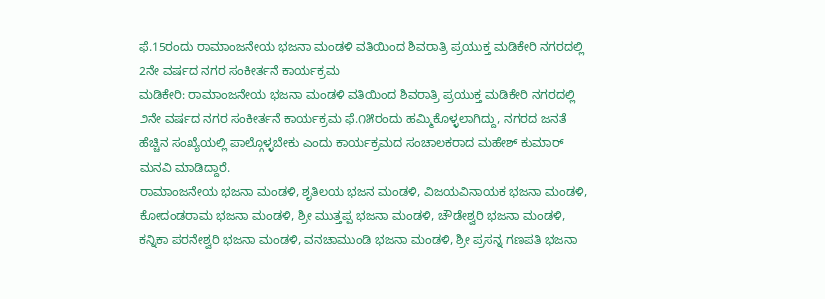ಫೆ.15ರಂದು ರಾಮಾಂಜನೇಯ ಭಜನಾ ಮಂಡಳಿ ವತಿಯಿಂದ ಶಿವರಾತ್ರಿ ಪ್ರಯುಕ್ತ ಮಡಿಕೇರಿ ನಗರದಲ್ಲಿ 2ನೇ ವರ್ಷದ ನಗರ ಸಂಕೀರ್ತನೆ ಕಾರ್ಯಕ್ರಮ
ಮಡಿಕೇರಿ: ರಾಮಾಂಜನೇಯ ಭಜನಾ ಮಂಡಳಿ ವತಿಯಿಂದ ಶಿವರಾತ್ರಿ ಪ್ರಯುಕ್ತ ಮಡಿಕೇರಿ ನಗರದಲ್ಲಿ ೨ನೇ ವರ್ಷದ ನಗರ ಸಂಕೀರ್ತನೆ ಕಾರ್ಯಕ್ರಮ ಫೆ.೧೫ರಂದು ಹಮ್ಮಿಕೊಳ್ಳಲಾಗಿದ್ದು, ನಗರದ ಜನತೆ ಹೆಚ್ಚಿನ ಸಂಖ್ಯೆಯಲ್ಲಿ ಪಾಲ್ಗೊಳ್ಳಬೇಕು ಎಂದು ಕಾರ್ಯಕ್ರಮದ ಸಂಚಾಲಕರಾದ ಮಹೇಶ್ ಕುಮಾರ್ ಮನವಿ ಮಾಡಿದ್ದಾರೆ.
ರಾಮಾಂಜನೇಯ ಭಜನಾ ಮಂಡಳಿ, ಶೃತಿಲಯ ಭಜನ ಮಂಡಳಿ, ವಿಜಯವಿನಾಯಕ ಭಜನಾ ಮಂಡಳಿ, ಕೋದಂಡರಾಮ ಭಜನಾ ಮಂಡಳಿ, ಶ್ರೀ ಮುತ್ತಪ್ಪ ಭಜನಾ ಮಂಡಳಿ, ಚೌಡೇಶ್ವರಿ ಭಜನಾ ಮಂಡಳಿ, ಕನ್ನಿಕಾ ಪರನೇಶ್ವರಿ ಭಜನಾ ಮಂಡಳಿ, ವನಚಾಮುಂಡಿ ಭಜನಾ ಮಂಡಳಿ, ಶ್ರೀ ಪ್ರಸನ್ನ ಗಣಪತಿ ಭಜನಾ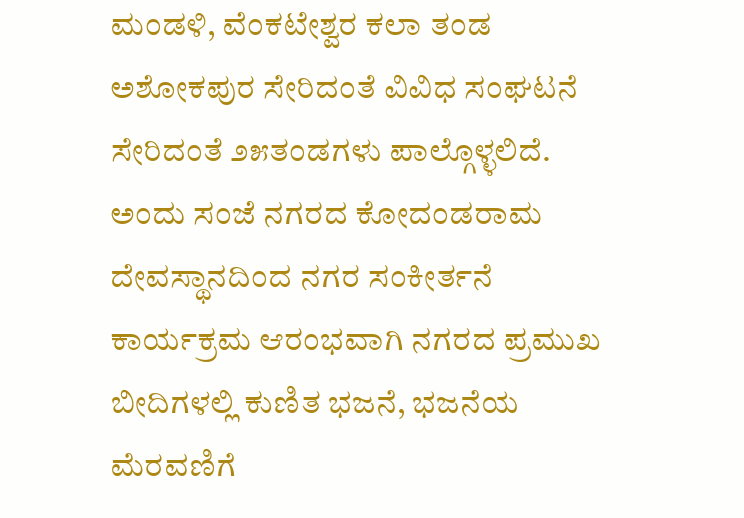ಮಂಡಳಿ, ವೆಂಕಟೇಶ್ವರ ಕಲಾ ತಂಡ ಅಶೋಕಪುರ ಸೇರಿದಂತೆ ವಿವಿಧ ಸಂಘಟನೆ ಸೇರಿದಂತೆ ೨೫ತಂಡಗಳು ಪಾಲ್ಗೊಳ್ಳಲಿದೆ.
ಅಂದು ಸಂಜೆ ನಗರದ ಕೋದಂಡರಾಮ ದೇವಸ್ಥಾನದಿಂದ ನಗರ ಸಂಕೀರ್ತನೆ ಕಾರ್ಯಕ್ರಮ ಆರಂಭವಾಗಿ ನಗರದ ಪ್ರಮುಖ ಬೀದಿಗಳಲ್ಲಿ ಕುಣಿತ ಭಜನೆ, ಭಜನೆಯ ಮೆರವಣಿಗೆ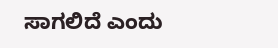ಸಾಗಲಿದೆ ಎಂದು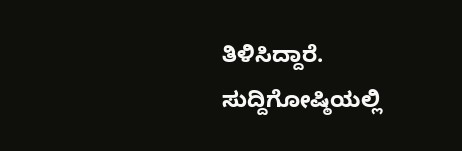ತಿಳಿಸಿದ್ದಾರೆ.
ಸುದ್ದಿಗೋಷ್ಠಿಯಲ್ಲಿ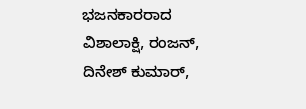ಭಜನಕಾರರಾದ ವಿಶಾಲಾಕ್ಷಿ, ರಂಜನ್, ದಿನೇಶ್ ಕುಮಾರ್,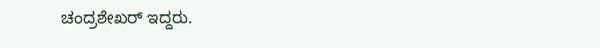ಚಂದ್ರಶೇಖರ್ ಇದ್ದರು.